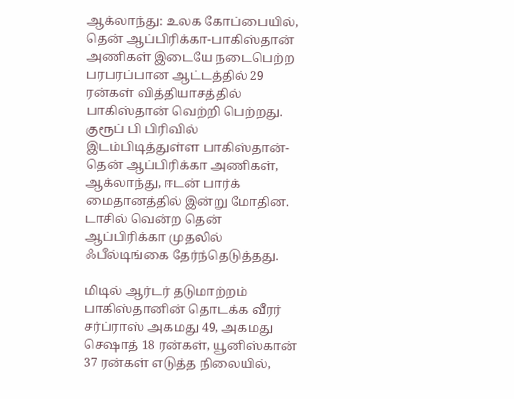ஆக்லாந்து: உலக கோப்பையில், தென் ஆப்பிரிக்கா-பாகிஸ்தான் அணிகள் இடையே நடைபெற்ற பரபரப்பான ஆட்டத்தில் 29 ரன்கள் வித்தியாசத்தில் பாகிஸ்தான் வெற்றி பெற்றது.
குரூப் பி பிரிவில் இடம்பிடித்துள்ள பாகிஸ்தான்-தென் ஆப்பிரிக்கா அணிகள், ஆக்லாந்து, ஈடன் பார்க் மைதானத்தில் இன்று மோதின. டாசில் வென்ற தென் ஆப்பிரிக்கா முதலில் ஃபீல்டிங்கை தேர்ந்தெடுத்தது.

மிடில் ஆர்டர் தடுமாற்றம்
பாகிஸ்தானின் தொடக்க வீரர் சர்ப்ராஸ் அகமது 49, அகமது செஷாத் 18 ரன்கள், யூனிஸ்கான் 37 ரன்கள் எடுத்த நிலையில்,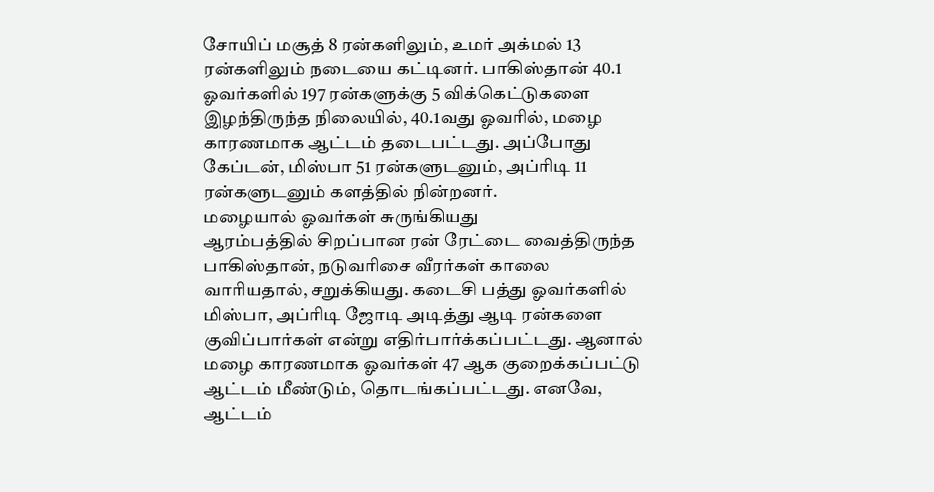சோயிப் மசூத் 8 ரன்களிலும், உமர் அக்மல் 13 ரன்களிலும் நடையை கட்டினர். பாகிஸ்தான் 40.1 ஓவர்களில் 197 ரன்களுக்கு 5 விக்கெட்டுகளை இழந்திருந்த நிலையில், 40.1வது ஓவரில், மழை காரணமாக ஆட்டம் தடைபட்டது. அப்போது கேப்டன், மிஸ்பா 51 ரன்களுடனும், அப்ரிடி 11 ரன்களுடனும் களத்தில் நின்றனர்.
மழையால் ஓவர்கள் சுருங்கியது
ஆரம்பத்தில் சிறப்பான ரன் ரேட்டை வைத்திருந்த பாகிஸ்தான், நடுவரிசை வீரர்கள் காலை வாரியதால், சறுக்கியது. கடைசி பத்து ஓவர்களில் மிஸ்பா, அப்ரிடி ஜோடி அடித்து ஆடி ரன்களை குவிப்பார்கள் என்று எதிர்பார்க்கப்பட்டது. ஆனால் மழை காரணமாக ஓவர்கள் 47 ஆக குறைக்கப்பட்டு ஆட்டம் மீண்டும், தொடங்கப்பட்டது. எனவே, ஆட்டம்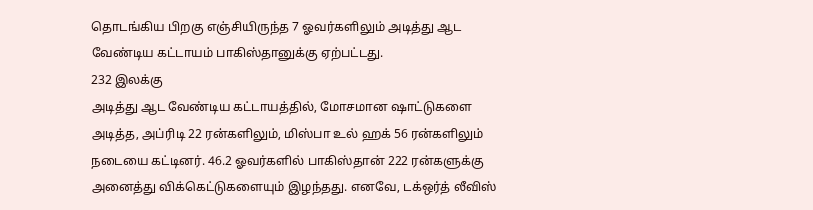தொடங்கிய பிறகு எஞ்சியிருந்த 7 ஓவர்களிலும் அடித்து ஆட வேண்டிய கட்டாயம் பாகிஸ்தானுக்கு ஏற்பட்டது.
232 இலக்கு
அடித்து ஆட வேண்டிய கட்டாயத்தில், மோசமான ஷாட்டுகளை அடித்த, அப்ரிடி 22 ரன்களிலும், மிஸ்பா உல் ஹக் 56 ரன்களிலும் நடையை கட்டினர். 46.2 ஓவர்களில் பாகிஸ்தான் 222 ரன்களுக்கு அனைத்து விக்கெட்டுகளையும் இழந்தது. எனவே, டக்ஒர்த் லீவிஸ்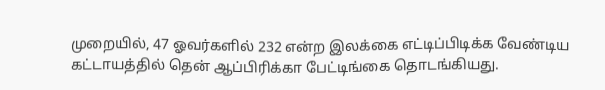முறையில், 47 ஓவர்களில் 232 என்ற இலக்கை எட்டிப்பிடிக்க வேண்டிய கட்டாயத்தில் தென் ஆப்பிரிக்கா பேட்டிங்கை தொடங்கியது.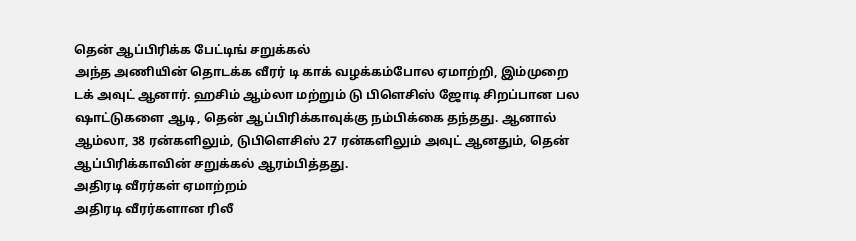தென் ஆப்பிரிக்க பேட்டிங் சறுக்கல்
அந்த அணியின் தொடக்க வீரர் டி காக் வழக்கம்போல ஏமாற்றி, இம்முறை டக் அவுட் ஆனார். ஹசிம் ஆம்லா மற்றும் டு பிளெசிஸ் ஜோடி சிறப்பான பல ஷாட்டுகளை ஆடி, தென் ஆப்பிரிக்காவுக்கு நம்பிக்கை தந்தது. ஆனால் ஆம்லா, 38 ரன்களிலும், டுபிளெசிஸ் 27 ரன்களிலும் அவுட் ஆனதும், தென் ஆப்பிரிக்காவின் சறுக்கல் ஆரம்பித்தது.
அதிரடி வீரர்கள் ஏமாற்றம்
அதிரடி வீரர்களான ரிலீ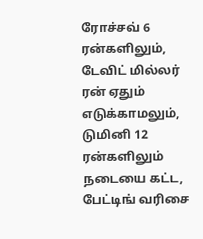ரோச்சவ் 6 ரன்களிலும், டேவிட் மில்லர் ரன் ஏதும் எடுக்காமலும், டுமினி 12 ரன்களிலும் நடையை கட்ட, பேட்டிங் வரிசை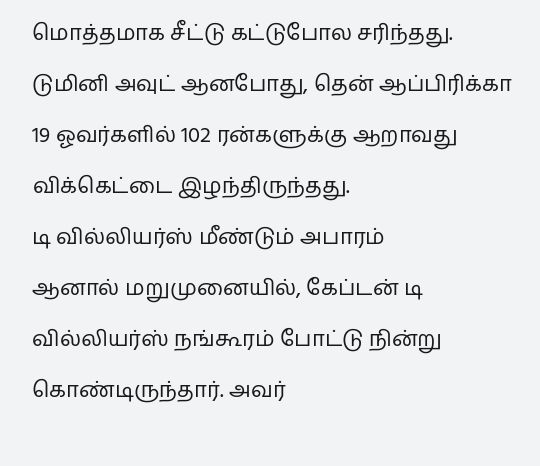மொத்தமாக சீட்டு கட்டுபோல சரிந்தது. டுமினி அவுட் ஆனபோது, தென் ஆப்பிரிக்கா 19 ஓவர்களில் 102 ரன்களுக்கு ஆறாவது விக்கெட்டை இழந்திருந்தது.
டி வில்லியர்ஸ் மீண்டும் அபாரம்
ஆனால் மறுமுனையில், கேப்டன் டி வில்லியர்ஸ் நங்கூரம் போட்டு நின்று கொண்டிருந்தார். அவர்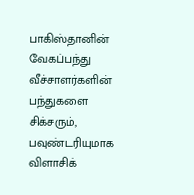பாகிஸ்தானின் வேகப்பந்து வீச்சாளர்களின் பந்துகளை சிக்சரும், பவுண்டரியுமாக விளாசிக்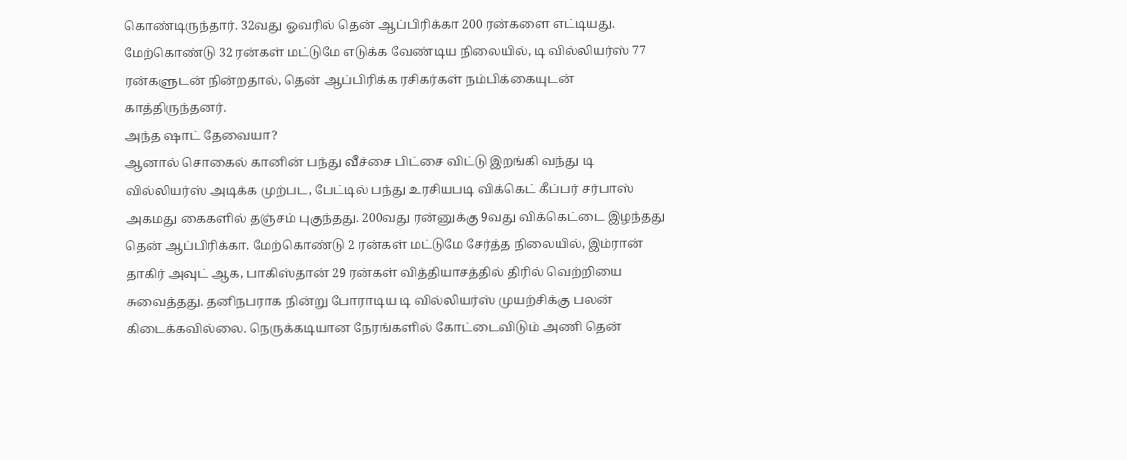கொண்டிருந்தார். 32வது ஓவரில் தென் ஆப்பிரிக்கா 200 ரன்களை எட்டியது. மேற்கொண்டு 32 ரன்கள் மட்டுமே எடுக்க வேண்டிய நிலையில், டி வில்லியர்ஸ் 77 ரன்களுடன் நின்றதால், தென் ஆப்பிரிக்க ரசிகர்கள் நம்பிக்கையுடன் காத்திருந்தனர்.
அந்த ஷாட் தேவையா?
ஆனால் சொகைல் கானின் பந்து வீச்சை பிட்சை விட்டு இறங்கி வந்து டி வில்லியர்ஸ் அடிக்க முற்பட, பேட்டில் பந்து உரசியபடி விக்கெட் கீப்பர் சர்பாஸ் அகமது கைகளில் தஞ்சம் புகுந்தது. 200வது ரன்னுக்கு 9வது விக்கெட்டை இழந்தது தென் ஆப்பிரிக்கா. மேற்கொண்டு 2 ரன்கள் மட்டுமே சேர்த்த நிலையில், இம்ரான் தாகிர் அவுட் ஆக, பாகிஸ்தான் 29 ரன்கள் வித்தியாசத்தில் திரில் வெற்றியை சுவைத்தது. தனிநபராக நின்று போராடிய டி வில்லியர்ஸ் முயற்சிக்கு பலன் கிடைக்கவில்லை. நெருக்கடியான நேரங்களில் கோட்டைவிடும் அணி தென்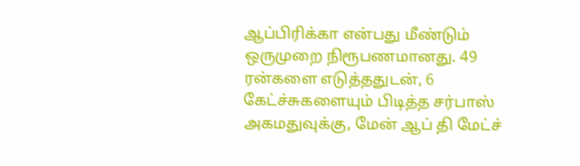ஆப்பிரிக்கா என்பது மீண்டும் ஒருமுறை நிரூபணமானது. 49 ரன்களை எடுத்ததுடன், 6 கேட்ச்சுகளையும் பிடித்த சர்பாஸ் அகமதுவுக்கு, மேன் ஆப் தி மேட்ச்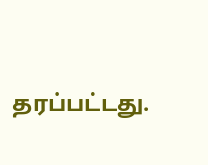தரப்பட்டது.